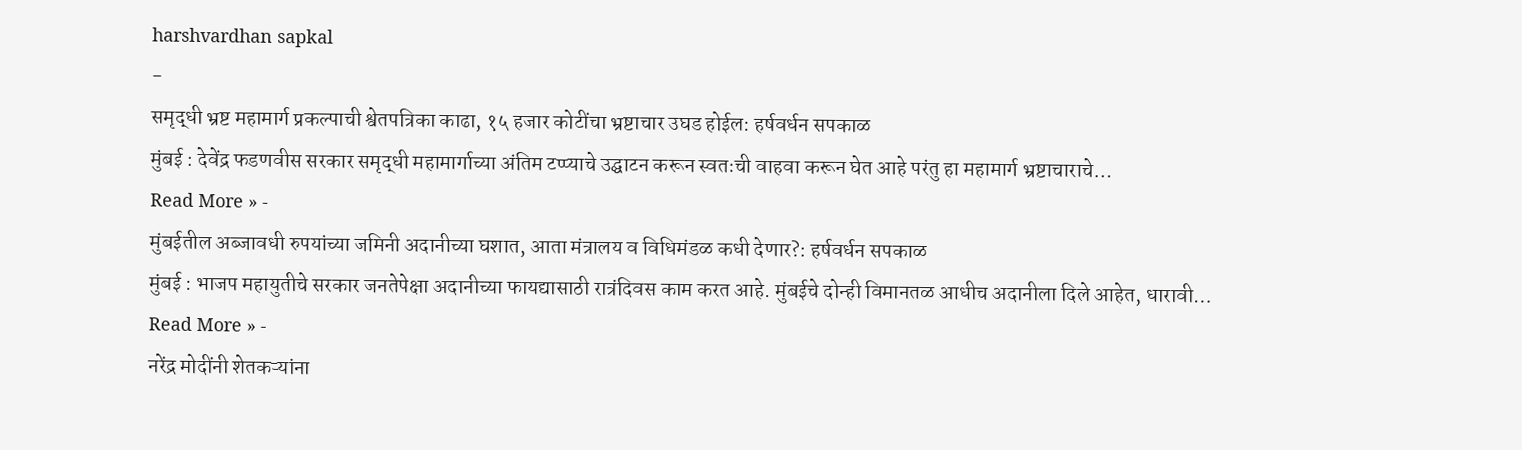harshvardhan sapkal
-
समृद्धी भ्रष्ट महामार्ग प्रकल्पाची श्वेतपत्रिका काढा, १५ हजार कोटींचा भ्रष्टाचार उघड होईल: हर्षवर्धन सपकाळ
मुंबई : देवेंद्र फडणवीस सरकार समृद्धी महामार्गाच्या अंतिम टप्प्याचे उद्घाटन करून स्वतःची वाहवा करून घेत आहे परंतु हा महामार्ग भ्रष्टाचाराचे…
Read More » -
मुंबईतील अब्जावधी रुपयांच्या जमिनी अदानीच्या घशात, आता मंत्रालय व विधिमंडळ कधी देणार?: हर्षवर्धन सपकाळ
मुंबई : भाजप महायुतीचे सरकार जनतेपेक्षा अदानीच्या फायद्यासाठी रात्रंदिवस काम करत आहे. मुंबईचे दोन्ही विमानतळ आधीच अदानीला दिले आहेत, धारावी…
Read More » -
नरेंद्र मोदींनी शेतकऱ्यांना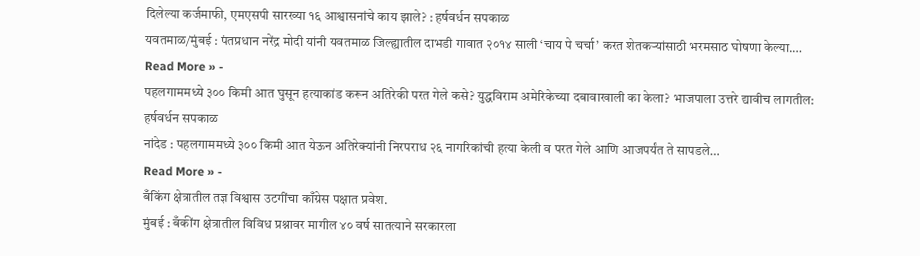दिलेल्या कर्जमाफी, एमएसपी सारख्या १६ आश्वासनांचे काय झाले? : हर्षवर्धन सपकाळ
यवतमाळ/मुंबई : पंतप्रधान नरेंद्र मोदी यांनी यवतमाळ जिल्ह्यातील दाभडी गावात २०१४ साली ‘चाय पे चर्चा’ करत शेतकऱ्यांसाठी भरमसाठ घोषणा केल्या.…
Read More » -
पहलगाममध्ये ३०० किमी आत घुसून हत्याकांड करून अतिरेकी परत गेले कसे? युद्धविराम अमेरिकेच्या दबावाखाली का केला? भाजपाला उत्तरे द्यावीच लागतील: हर्षवर्धन सपकाळ
नांदेड : पहलगाममध्ये ३०० किमी आत येऊन अतिरेक्यांनी निरपराध २६ नागरिकांची हत्या केली व परत गेले आणि आजपर्यंत ते सापडले…
Read More » -
बँकिंग क्षेत्रातील तज्ञ विश्वास उटगींचा काँग्रेस पक्षात प्रवेश.
मुंबई : बँकींग क्षेत्रातील विविध प्रश्नावर मागील ४० वर्ष सातत्याने सरकारला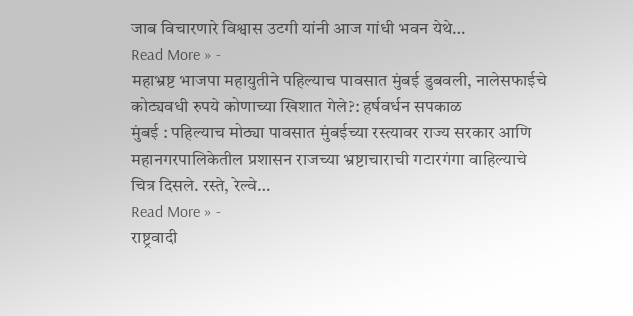जाब विचारणारे विश्वास उटगी यांनी आज गांधी भवन येथे…
Read More » -
महाभ्रष्ट भाजपा महायुतीने पहिल्याच पावसात मुंबई डुबवली, नालेसफाईचे कोट्यवधी रुपये कोणाच्या खिशात गेले?: हर्षवर्धन सपकाळ
मुंबई : पहिल्याच मोठ्या पावसात मुंबईच्या रस्त्यावर राज्य सरकार आणि महानगरपालिकेतील प्रशासन राजच्या भ्रष्टाचाराची गटारगंगा वाहिल्याचे चित्र दिसले. रस्ते, रेल्वे…
Read More » -
राष्ट्रवादी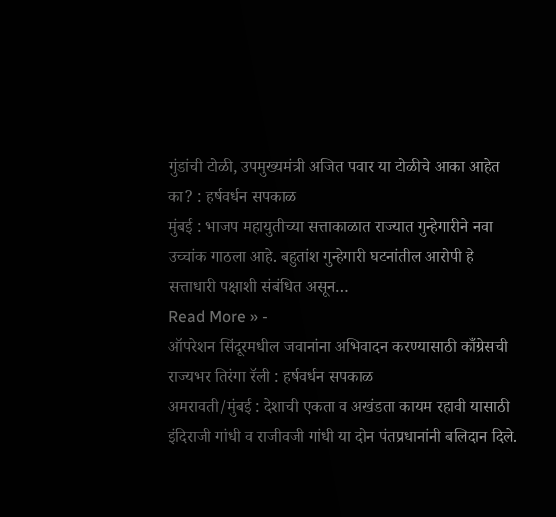गुंडांची टोळी, उपमुख्यमंत्री अजित पवार या टोळीचे आका आहेत का? : हर्षवर्धन सपकाळ
मुंबई : भाजप महायुतीच्या सत्ताकाळात राज्यात गुन्हेगारीने नवा उच्चांक गाठला आहे. बहुतांश गुन्हेगारी घटनांतील आरोपी हे सत्ताधारी पक्षाशी संबंधित असून…
Read More » -
ऑपरेशन सिंदूरमधील जवानांना अभिवादन करण्यासाठी काँग्रेसची राज्यभर तिरंगा रॅली : हर्षवर्धन सपकाळ
अमरावती/मुंबई : देशाची एकता व अखंडता कायम रहावी यासाठी इंदिराजी गांधी व राजीवजी गांधी या दोन पंतप्रधानांनी बलिदान दिले.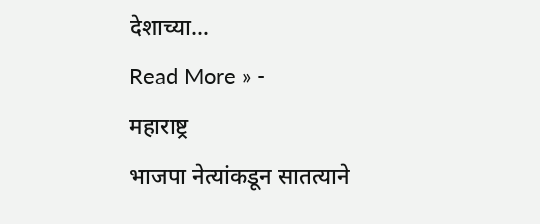देशाच्या…
Read More » -
महाराष्ट्र
भाजपा नेत्यांकडून सातत्याने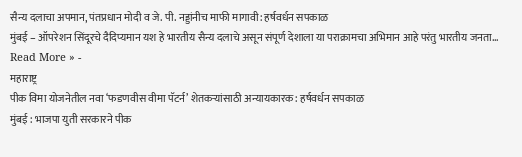सैन्य दलाचा अपमान, पंतप्रधान मोदी व जे. पी. नड्डांनीच माफी मागावी: हर्षवर्धन सपकाळ
मुंबई – ऑपरेशन सिंदूरचे दैदिप्यमान यश हे भारतीय सैन्य दलाचे असून संपूर्ण देशाला या पराक्रामचा अभिमान आहे परंतु भारतीय जनता…
Read More » -
महाराष्ट्र
पीक विमा योजनेतील नवा ‘फडणवीस वीमा पॅटर्न’ शेतकऱ्यांसाठी अन्यायकारक: हर्षवर्धन सपकाळ
मुंबई : भाजपा युती सरकारने पीक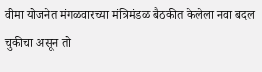वीमा योजनेत मंगळवारच्या मंत्रिमंडळ बैठकीत केलेला नवा बदल चुकीचा असून तो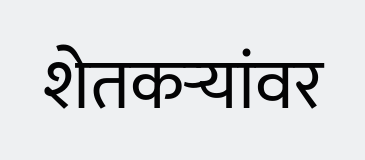शेतकऱ्यांवर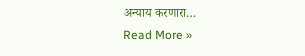अन्याय करणारा…
Read More »